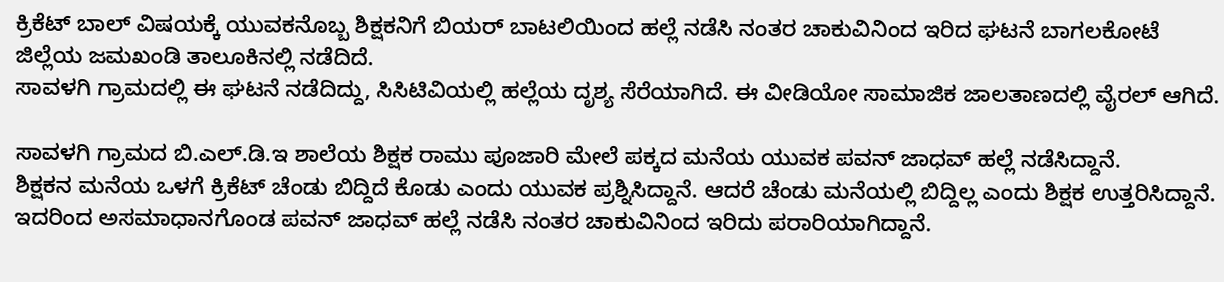ಕ್ರಿಕೆಟ್ ಬಾಲ್ ವಿಷಯಕ್ಕೆ ಯುವಕನೊಬ್ಬ ಶಿಕ್ಷಕನಿಗೆ ಬಿಯರ್ ಬಾಟಲಿಯಿಂದ ಹಲ್ಲೆ ನಡೆಸಿ ನಂತರ ಚಾಕುವಿನಿಂದ ಇರಿದ ಘಟನೆ ಬಾಗಲಕೋಟೆ ಜಿಲ್ಲೆಯ ಜಮಖಂಡಿ ತಾಲೂಕಿನಲ್ಲಿ ನಡೆದಿದೆ.
ಸಾವಳಗಿ ಗ್ರಾಮದಲ್ಲಿ ಈ ಘಟನೆ ನಡೆದಿದ್ದು, ಸಿಸಿಟಿವಿಯಲ್ಲಿ ಹಲ್ಲೆಯ ದೃಶ್ಯ ಸೆರೆಯಾಗಿದೆ. ಈ ವೀಡಿಯೋ ಸಾಮಾಜಿಕ ಜಾಲತಾಣದಲ್ಲಿ ವೈರಲ್ ಆಗಿದೆ.

ಸಾವಳಗಿ ಗ್ರಾಮದ ಬಿ.ಎಲ್.ಡಿ.ಇ ಶಾಲೆಯ ಶಿಕ್ಷಕ ರಾಮು ಪೂಜಾರಿ ಮೇಲೆ ಪಕ್ಕದ ಮನೆಯ ಯುವಕ ಪವನ್ ಜಾಧವ್ ಹಲ್ಲೆ ನಡೆಸಿದ್ದಾನೆ.
ಶಿಕ್ಷಕನ ಮನೆಯ ಒಳಗೆ ಕ್ರಿಕೆಟ್ ಚೆಂಡು ಬಿದ್ದಿದೆ ಕೊಡು ಎಂದು ಯುವಕ ಪ್ರಶ್ನಿಸಿದ್ದಾನೆ. ಆದರೆ ಚೆಂಡು ಮನೆಯಲ್ಲಿ ಬಿದ್ದಿಲ್ಲ ಎಂದು ಶಿಕ್ಷಕ ಉತ್ತರಿಸಿದ್ದಾನೆ. ಇದರಿಂದ ಅಸಮಾಧಾನಗೊಂಡ ಪವನ್ ಜಾಧವ್ ಹಲ್ಲೆ ನಡೆಸಿ ನಂತರ ಚಾಕುವಿನಿಂದ ಇರಿದು ಪರಾರಿಯಾಗಿದ್ದಾನೆ.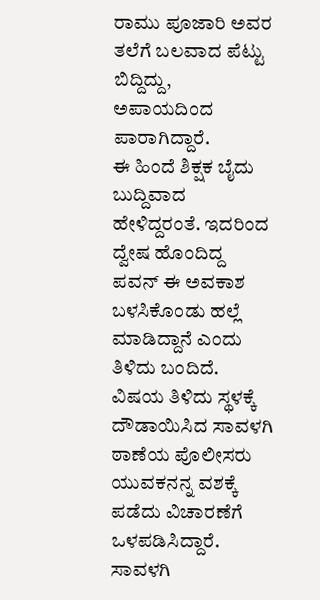ರಾಮು ಪೂಜಾರಿ ಅವರ ತಲೆಗೆ ಬಲವಾದ ಪೆಟ್ಟು ಬಿದ್ದಿದ್ದು, ಅಪಾಯದಿಂದ ಪಾರಾಗಿದ್ದಾರೆ.
ಈ ಹಿಂದೆ ಶಿಕ್ಷಕ ಬೈದು ಬುದ್ದಿವಾದ ಹೇಳಿದ್ದರಂತೆ. ಇದರಿಂದ ದ್ವೇಷ ಹೊಂದಿದ್ದ ಪವನ್ ಈ ಅವಕಾಶ ಬಳಸಿಕೊಂಡು ಹಲ್ಲೆ ಮಾಡಿದ್ದಾನೆ ಎಂದು ತಿಳಿದು ಬಂದಿದೆ.
ವಿಷಯ ತಿಳಿದು ಸ್ಥಳಕ್ಕೆ ದೌಡಾಯಿಸಿದ ಸಾವಳಗಿ ಠಾಣೆಯ ಪೊಲೀಸರು ಯುವಕನನ್ನ ವಶಕ್ಕೆ ಪಡೆದು ವಿಚಾರಣೆಗೆ ಒಳಪಡಿಸಿದ್ದಾರೆ. ಸಾವಳಗಿ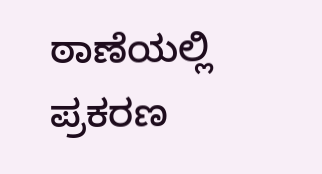ಠಾಣೆಯಲ್ಲಿ ಪ್ರಕರಣ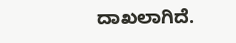ದಾಖಲಾಗಿದೆ.